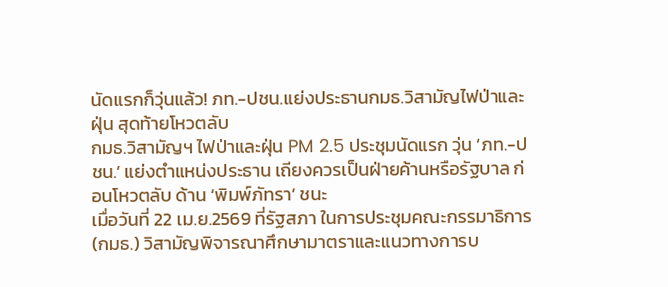นัดแรกก็วุ่นแล้ว! ภท.-ปชน.แย่งประธานกมธ.วิสามัญไฟป่าและฝุ่น สุดท้ายโหวตลับ
กมธ.วิสามัญฯ ไฟป่าและฝุ่น PM 2.5 ประชุมนัดแรก วุ่น ‘ภท.-ปชน.’ แย่งตำแหน่งประธาน เถียงควรเป็นฝ่ายค้านหรือรัฐบาล ก่อนโหวตลับ ด้าน ‘พิมพ์ภัทรา’ ชนะ
เมื่อวันที่ 22 เม.ย.2569 ที่รัฐสภา ในการประชุมคณะกรรมาธิการ (กมธ.) วิสามัญพิจารณาศึกษามาตราและแนวทางการบ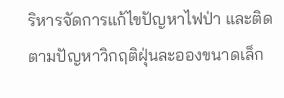ริหารจัดการแก้ไขปัญหาไฟป่า และติดตามปัญหาวิกฤติฝุ่นละอองขนาดเล็ก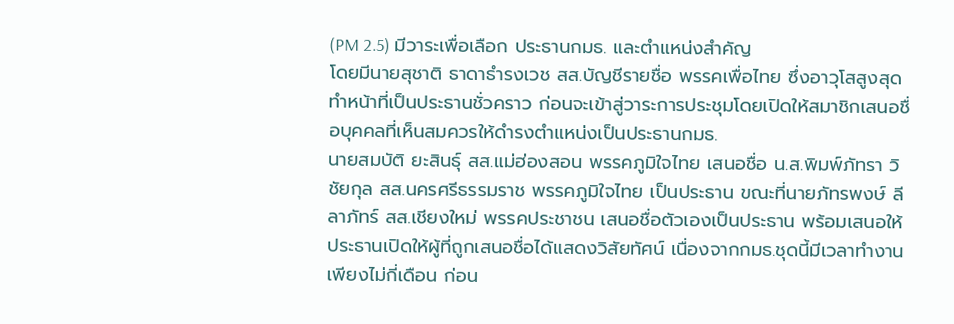(PM 2.5) มีวาระเพื่อเลือก ประธานกมธ. และตำแหน่งสำคัญ
โดยมีนายสุชาติ ธาดาธำรงเวช สส.บัญชีรายชื่อ พรรคเพื่อไทย ซึ่งอาวุโสสูงสุดทำหน้าที่เป็นประธานชั่วคราว ก่อนจะเข้าสู่วาระการประชุมโดยเปิดให้สมาชิกเสนอชื่อบุคคลที่เห็นสมควรให้ดำรงตำแหน่งเป็นประธานกมธ.
นายสมบัติ ยะสินธุ์ สส.แม่ฮ่องสอน พรรคภูมิใจไทย เสนอชื่อ น.ส.พิมพ์ภัทรา วิชัยกุล สส.นครศรีธรรมราช พรรคภูมิใจไทย เป็นประธาน ขณะที่นายภัทรพงษ์ ลีลาภัทร์ สส.เชียงใหม่ พรรคประชาชน เสนอชื่อตัวเองเป็นประธาน พร้อมเสนอให้ประธานเปิดให้ผู้ที่ถูกเสนอชื่อได้แสดงวิสัยทัศน์ เนื่องจากกมธ.ชุดนี้มีเวลาทำงานเพียงไม่กี่เดือน ก่อน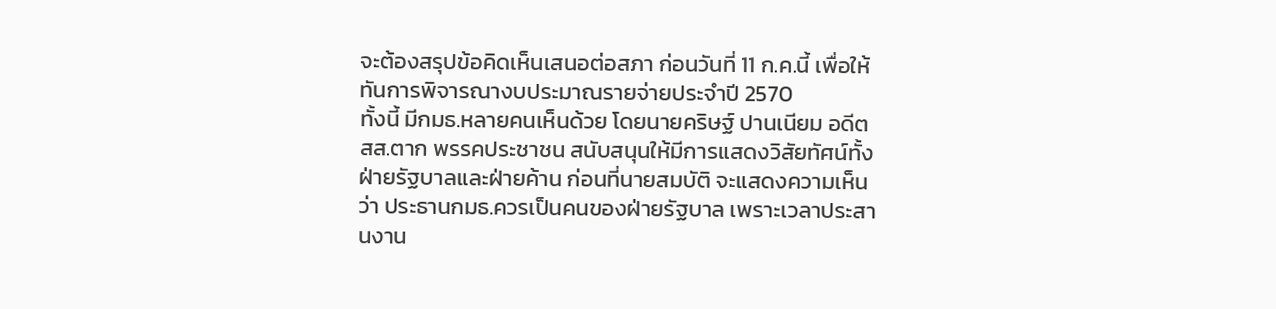จะต้องสรุปข้อคิดเห็นเสนอต่อสภา ก่อนวันที่ 11 ก.ค.นี้ เพื่อให้ทันการพิจารณางบประมาณรายจ่ายประจำปี 2570
ทั้งนี้ มีกมธ.หลายคนเห็นด้วย โดยนายคริษฐ์ ปานเนียม อดีต สส.ตาก พรรคประชาชน สนับสนุนให้มีการแสดงวิสัยทัศน์ทั้งฝ่ายรัฐบาลและฝ่ายค้าน ก่อนที่นายสมบัติ จะแสดงความเห็นว่า ประธานกมธ.ควรเป็นคนของฝ่ายรัฐบาล เพราะเวลาประสานงาน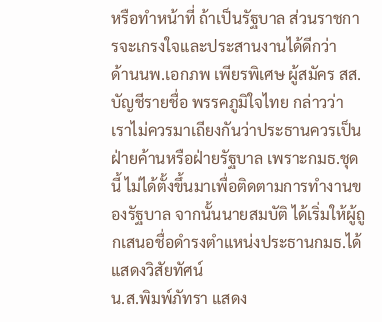หรือทำหน้าที่ ถ้าเป็นรัฐบาล ส่วนราชการจะเกรงใจและประสานงานได้ดีกว่า
ด้านนพ.เอกภพ เพียรพิเศษ ผู้สมัคร สส.บัญชีรายชื่อ พรรคภูมิใจไทย กล่าวว่า เราไม่ควรมาเถียงกันว่าประธานควรเป็นฝ่ายค้านหรือฝ่ายรัฐบาล เพราะกมธ.ชุดนี้ ไม่ได้ตั้งขึ้นมาเพื่อติดตามการทำงานของรัฐบาล จากนั้นนายสมบัติ ได้เริ่มให้ผู้ถูกเสนอชื่อดำรงตำแหน่งประธานกมธ.ได้แสดงวิสัยทัศน์
น.ส.พิมพ์ภัทรา แสดง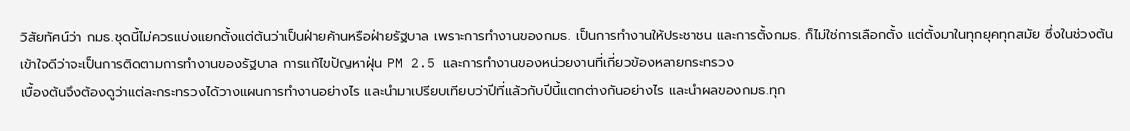วิสัยทัศน์ว่า กมธ.ชุดนี้ไม่ควรแบ่งแยกตั้งแต่ต้นว่าเป็นฝ่ายค้านหรือฝ่ายรัฐบาล เพราะการทำงานของกมธ. เป็นการทำงานให้ประชาชน และการตั้งกมธ. ก็ไม่ใช่การเลือกตั้ง แต่ตั้งมาในทุกยุคทุกสมัย ซึ่งในช่วงต้นเข้าใจดีว่าจะเป็นการติดตามการทำงานของรัฐบาล การแก้ไขปัญหาฝุ่น PM 2.5 และการทำงานของหน่วยงานที่เกี่ยวข้องหลายกระทรวง
เบื้องต้นจึงต้องดูว่าแต่ละกระทรวงได้วางแผนการทำงานอย่างไร และนำมาเปรียบเทียบว่าปีที่แล้วกับปีนี้แตกต่างกันอย่างไร และนำผลของกมธ.ทุก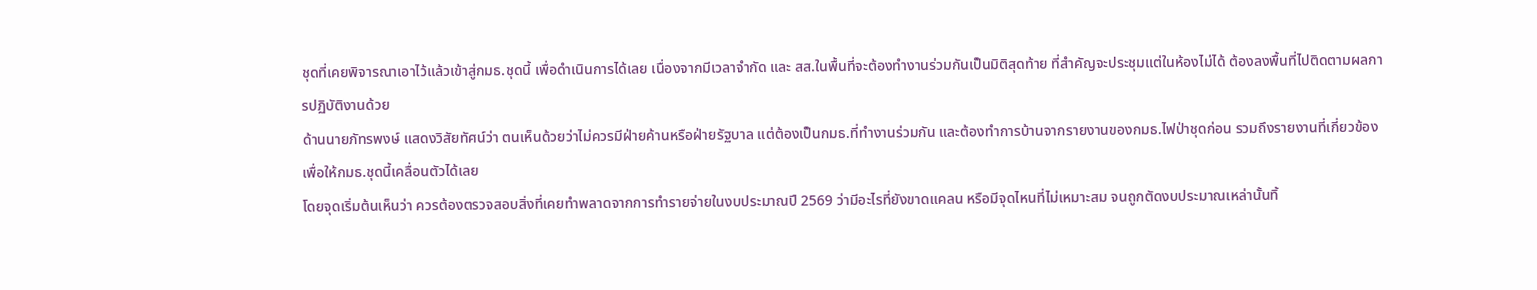ชุดที่เคยพิจารณาเอาไว้แล้วเข้าสู่กมธ.ชุดนี้ เพื่อดำเนินการได้เลย เนื่องจากมีเวลาจำกัด และ สส.ในพื้นที่จะต้องทำงานร่วมกันเป็นมิติสุดท้าย ที่สำคัญจะประชุมแต่ในห้องไม่ได้ ต้องลงพื้นที่ไปติดตามผลการปฏิบัติงานด้วย
ด้านนายภัทรพงษ์ แสดงวิสัยทัศน์ว่า ตนเห็นด้วยว่าไม่ควรมีฝ่ายค้านหรือฝ่ายรัฐบาล แต่ต้องเป็นกมธ.ที่ทำงานร่วมกัน และต้องทำการบ้านจากรายงานของกมธ.ไฟป่าชุดก่อน รวมถึงรายงานที่เกี่ยวข้องเพื่อให้กมธ.ชุดนี้เคลื่อนตัวได้เลย
โดยจุดเริ่มต้นเห็นว่า ควรต้องตรวจสอบสิ่งที่เคยทำพลาดจากการทำรายจ่ายในงบประมาณปี 2569 ว่ามีอะไรที่ยังขาดแคลน หรือมีจุดไหนที่ไม่เหมาะสม จนถูกตัดงบประมาณเหล่านั้นทิ้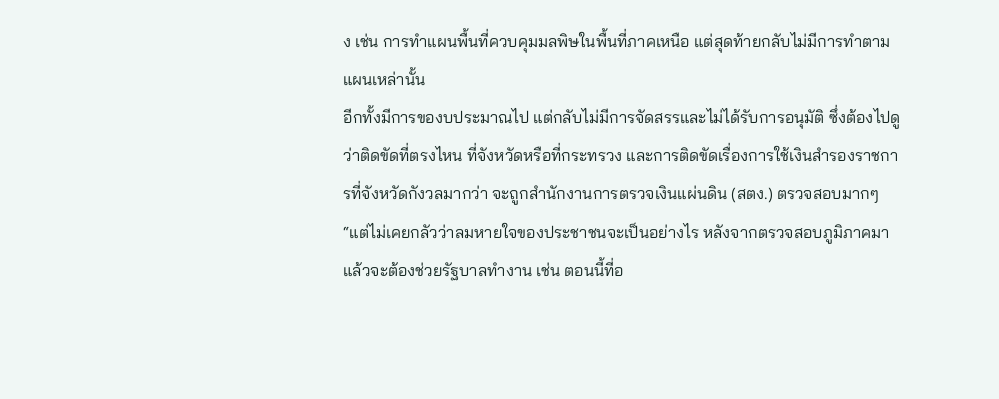ง เช่น การทำแผนพื้นที่ควบคุมมลพิษในพื้นที่ภาคเหนือ แต่สุดท้ายกลับไม่มีการทำตามแผนเหล่านั้น
อีกทั้งมีการของบประมาณไป แต่กลับไม่มีการจัดสรรและไม่ได้รับการอนุมัติ ซึ่งต้องไปดูว่าติดขัดที่ตรงไหน ที่จังหวัดหรือที่กระทรวง และการติดขัดเรื่องการใช้เงินสำรองราชการที่จังหวัดกังวลมากว่า จะถูกสำนักงานการตรวจเงินแผ่นดิน (สตง.) ตรวจสอบมากๆ
“แต่ไม่เคยกลัวว่าลมหายใจของประชาชนจะเป็นอย่างไร หลังจากตรวจสอบภูมิภาคมาแล้วจะต้องช่วยรัฐบาลทำงาน เช่น ตอนนี้ที่อ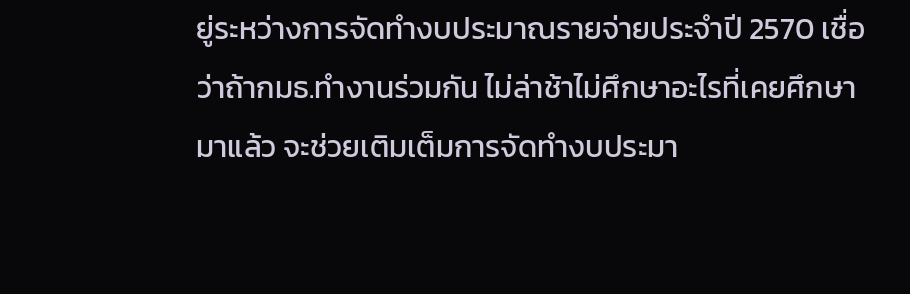ยู่ระหว่างการจัดทำงบประมาณรายจ่ายประจำปี 2570 เชื่อว่าถ้ากมธ.ทำงานร่วมกัน ไม่ล่าช้าไม่ศึกษาอะไรที่เคยศึกษามาแล้ว จะช่วยเติมเต็มการจัดทำงบประมา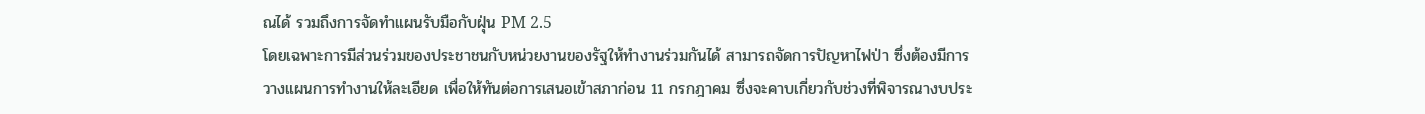ณได้ รวมถึงการจัดทำแผนรับมือกับฝุ่น PM 2.5
โดยเฉพาะการมีส่วนร่วมของประชาชนกับหน่วยงานของรัฐให้ทำงานร่วมกันได้ สามารถจัดการปัญหาไฟป่า ซึ่งต้องมีการวางแผนการทำงานให้ละเอียด เพื่อให้ทันต่อการเสนอเข้าสภาก่อน 11 กรกฎาคม ซึ่งจะคาบเกี่ยวกับช่วงที่พิจารณางบประ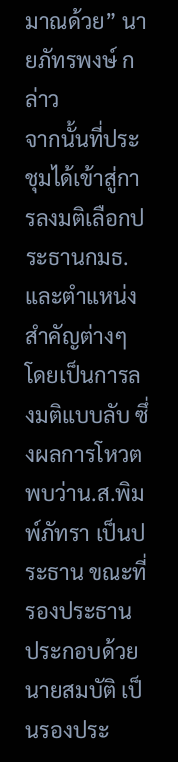มาณด้วย” นายภัทรพงษ์ กล่าว
จากนั้นที่ประชุมได้เข้าสู่การลงมติเลือกประธานกมธ.และตำแหน่งสำคัญต่างๆ โดยเป็นการลงมติแบบลับ ซึ่งผลการโหวต พบว่าน.ส.พิมพ์ภัทรา เป็นประธาน ขณะที่รองประธาน ประกอบด้วย นายสมบัติ เป็นรองประ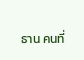ธาน คนที่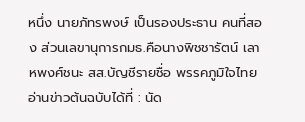หนึ่ง นายภัทรพงษ์ เป็นรองประธาน คนที่สอง ส่วนเลขานุการกมธ.คือนางพิชชารัตน์ เลาหพงศ์ชนะ สส.บัญชีรายชื่อ พรรคภูมิใจไทย
อ่านข่าวต้นฉบับได้ที่ : นัด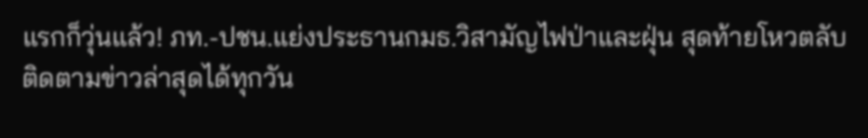แรกก็วุ่นแล้ว! ภท.-ปชน.แย่งประธานกมธ.วิสามัญไฟป่าและฝุ่น สุดท้ายโหวตลับ
ติดตามข่าวล่าสุดได้ทุกวัน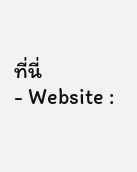ที่นี่
- Website :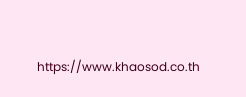https://www.khaosod.co.th